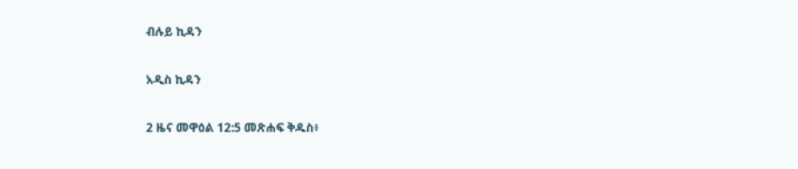ብሉይ ኪዳን

አዲስ ኪዳን

2 ዜና መዋዕል 12:5 መጽሐፍ ቅዱስ፥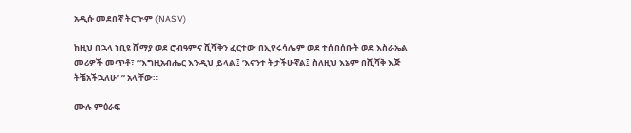አዲሱ መደበኛ ትርጒም (NASV)

ከዚህ በኋላ ነቢዩ ሸማያ ወደ ሮብዓምና ሺሻቅን ፈርተው በኢየሩሳሌም ወደ ተሰበሰቡት ወደ እስራኤል መሪዎች መጥቶ፣ “እግዚአብሔር እንዲህ ይላል፤ ‘እናንተ ትታችሁኛል፤ ስለዚህ እኔም በሺሻቅ እጅ ትቼአችኋለሁ’ ” አላቸው።

ሙሉ ምዕራፍ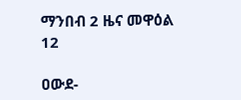ማንበብ 2 ዜና መዋዕል 12

ዐውደ-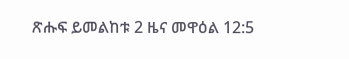ጽሑፍ ይመልከቱ 2 ዜና መዋዕል 12:5